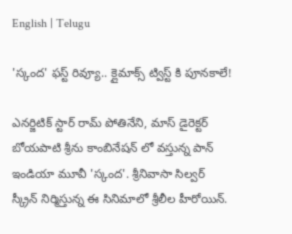English | Telugu

'స్కంద' ఫస్ట్ రివ్యూ.. క్లైమాక్స్ ట్విస్ట్ కి పూనకాలే!

ఎనర్జిటిక్ స్టార్ రామ్ పోతినేని, మాస్ డైరెక్టర్ బోయపాటి శ్రీను కాంబినేషన్ లో వస్తున్న పాన్ ఇండియా మూవీ 'స్కంద'. శ్రీనివాసా సిల్వర్ స్క్రీన్ నిర్మిస్తున్న ఈ సినిమాలో శ్రీలీల హీరోయిన్.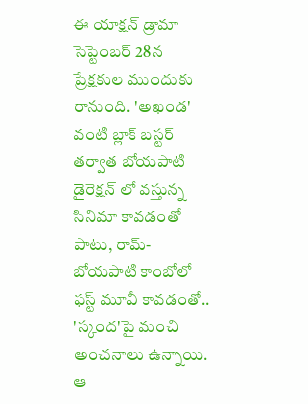ఈ యాక్షన్ డ్రామా సెప్టెంబర్ 28న ప్రేక్షకుల ముందుకు రానుంది. 'అఖండ' వంటి బ్లాక్ బస్టర్ తర్వాత బోయపాటి డైరెక్షన్ లో వస్తున్న సినిమా కావడంతో పాటు, రామ్-బోయపాటి కాంబోలో ఫస్ట్ మూవీ కావడంతో.. 'స్కంద'పై మంచి అంచనాలు ఉన్నాయి. ఆ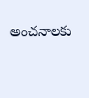అంచనాలకు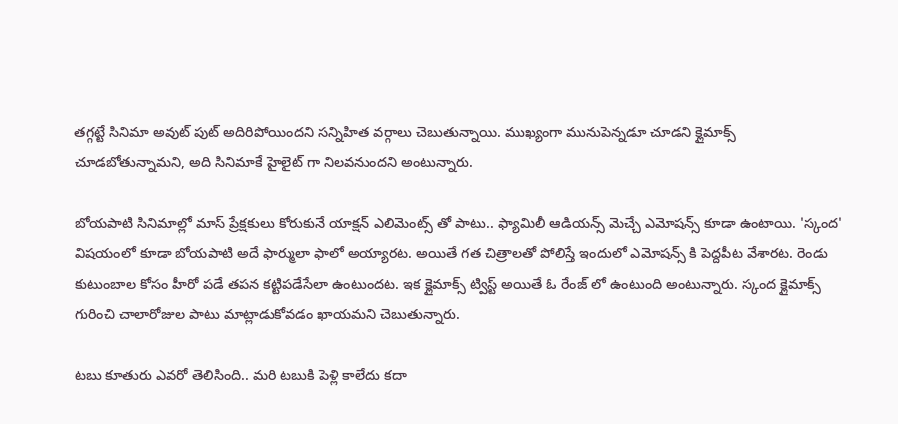తగ్గట్టే సినిమా అవుట్ పుట్ అదిరిపోయిందని సన్నిహిత వర్గాలు చెబుతున్నాయి. ముఖ్యంగా మునుపెన్నడూ చూడని క్లైమాక్స్ చూడబోతున్నామని, అది సినిమాకే హైలైట్ గా నిలవనుందని అంటున్నారు.

బోయపాటి సినిమాల్లో మాస్ ప్రేక్షకులు కోరుకునే యాక్షన్ ఎలిమెంట్స్ తో పాటు.. ఫ్యామిలీ ఆడియన్స్ మెచ్చే ఎమోషన్స్ కూడా ఉంటాయి. 'స్కంద' విషయంలో కూడా బోయపాటి అదే ఫార్ములా ఫాలో అయ్యారట. అయితే గత చిత్రాలతో పోలిస్తే ఇందులో ఎమోషన్స్ కి పెద్దపీట వేశారట. రెండు కుటుంబాల కోసం హీరో పడే తపన కట్టిపడేసేలా ఉంటుందట. ఇక క్లైమాక్స్ ట్విస్ట్ అయితే ఓ రేంజ్ లో ఉంటుంది అంటున్నారు. స్కంద క్లైమాక్స్ గురించి చాలారోజుల పాటు మాట్లాడుకోవడం ఖాయమని చెబుతున్నారు.

టబు కూతురు ఎవరో తెలిసింది.. మరి టబుకి పెళ్లి కాలేదు కదా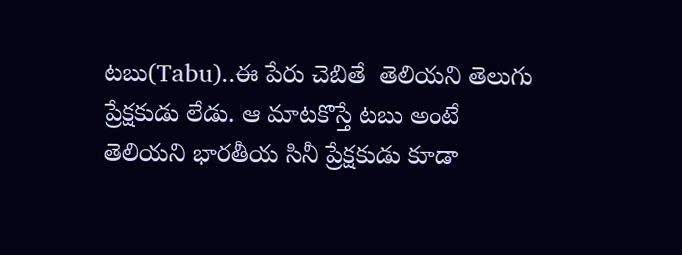టబు(Tabu)..ఈ పేరు చెబితే  తెలియని తెలుగు ప్రేక్షకుడు లేడు. ఆ మాటకొస్తే టబు అంటే తెలియని భారతీయ సినీ ప్రేక్షకుడు కూడా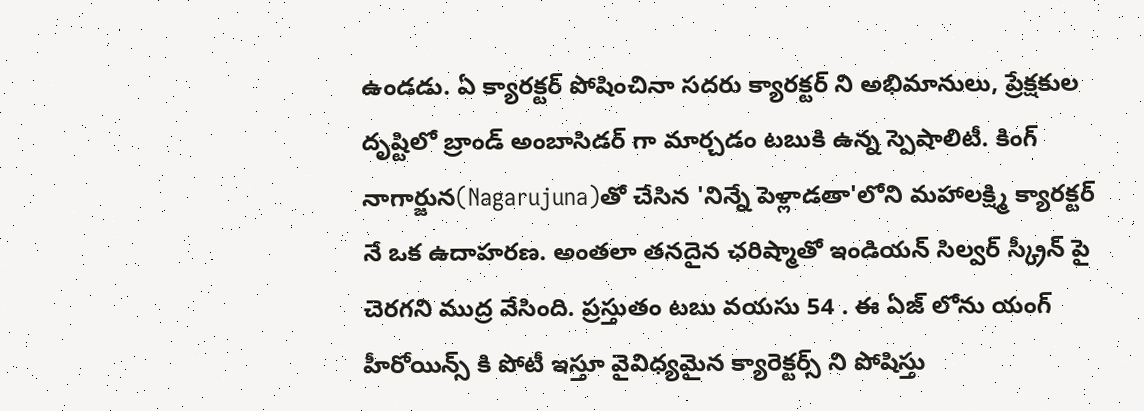ఉండడు. ఏ క్యారక్టర్ పోషించినా సదరు క్యారక్టర్ ని అభిమానులు, ప్రేక్షకుల దృష్టిలో బ్రాండ్ అంబాసిడర్ గా మార్చడం టబుకి ఉన్న స్పెషాలిటీ. కింగ్ నాగార్జున(Nagarujuna)తో చేసిన 'నిన్నే పెళ్లాడతా'లోని మహాలక్ష్మి క్యారక్టర్ నే ఒక ఉదాహరణ. అంతలా తనదైన ఛరిష్మాతో ఇండియన్ సిల్వర్ స్క్రీన్ పై చెరగని ముద్ర వేసింది. ప్రస్తుతం టబు వయసు 54 . ఈ ఏజ్ లోను యంగ్ హీరోయిన్స్ కి పోటీ ఇస్తూ వైవిధ్యమైన క్యారెక్టర్స్ ని పోషిస్తు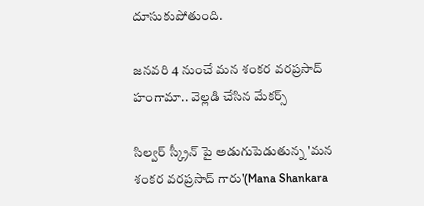దూసుకుపోతుంది.

జనవరి 4 నుంచే మన శంకర వరప్రసాద్ హంగామా.. వెల్లడి చేసిన మేకర్స్

సిల్వర్ స్క్రీన్ పై అడుగుపెడుతున్న 'మన శంకర వరప్రసాద్ గారు'(Mana Shankara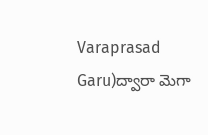Varaprasad Garu)ద్వారా మెగా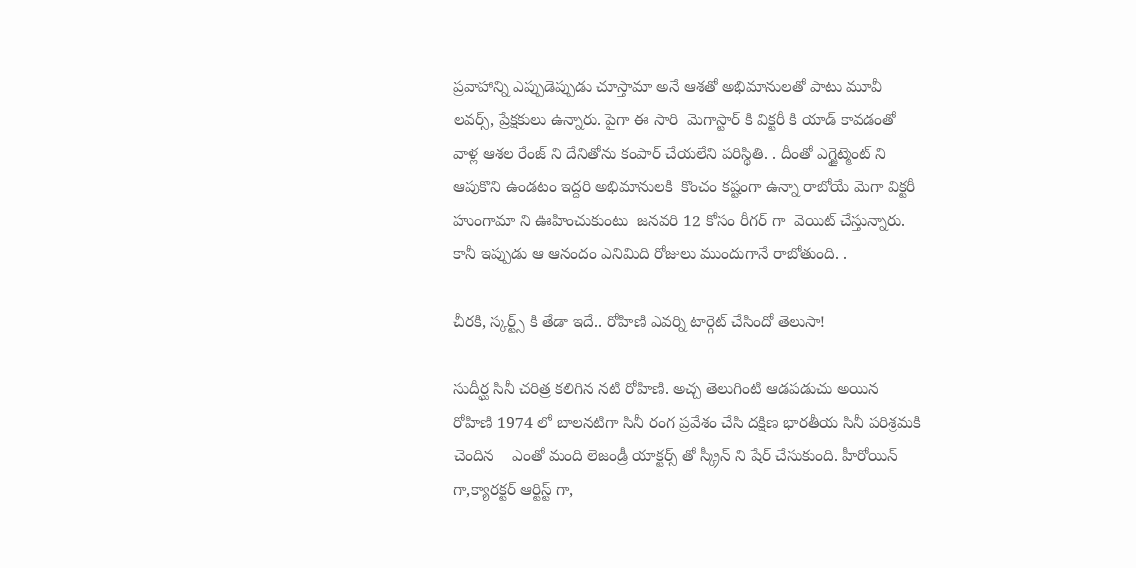ప్రవాహాన్ని ఎప్పుడెప్పుడు చూస్తామా అనే ఆశతో అభిమానులతో పాటు మూవీ లవర్స్, ప్రేక్షకులు ఉన్నారు. పైగా ఈ సారి  మెగాస్టార్ కి విక్టరీ కి యాడ్ కావడంతో వాళ్ల ఆశల రేంజ్ ని దేనితోను కంపార్ చేయలేని పరిస్థితి. . దీంతో ఎగ్జైట్మెంట్ ని  ఆపుకొని ఉండటం ఇద్దరి అభిమానులకి  కొంచం కష్టంగా ఉన్నా రాబోయే మెగా విక్టరీ హుంగామా ని ఊహించుకుంటు  జనవరి 12 కోసం రీగర్ గా  వెయిట్ చేస్తున్నారు. కానీ ఇప్పుడు ఆ ఆనందం ఎనిమిది రోజులు ముందుగానే రాబోతుంది. .

చీరకి, స్కర్ట్స్ కి తేడా ఇదే.. రోహిణి ఎవర్ని టార్గెట్ చేసిందో తెలుసా!

సుదీర్ఘ సినీ చరిత్ర కలిగిన నటి రోహిణి. అచ్చ తెలుగింటి ఆడపడుచు అయిన రోహిణి 1974 లో బాలనటిగా సినీ రంగ ప్రవేశం చేసి దక్షిణ భారతీయ సినీ పరిశ్రమకి చెందిన    ఎంతో మంది లెజండ్రీ యాక్టర్స్ తో స్క్రీన్ ని షేర్ చేసుకుంది. హీరోయిన్ గా,క్యారక్టర్ ఆర్టిస్ట్ గా,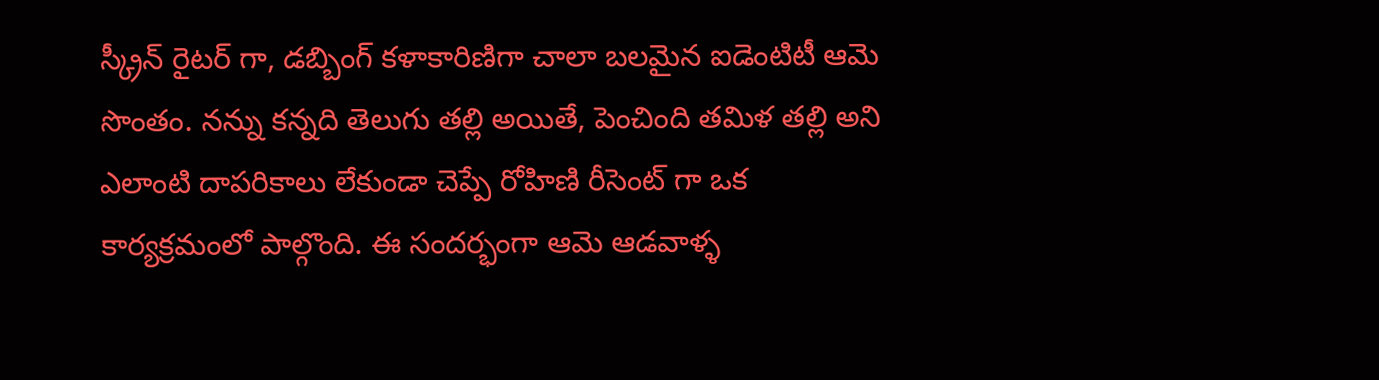స్క్రీన్ రైటర్ గా, డబ్బింగ్ కళాకారిణిగా చాలా బలమైన ఐడెంటిటీ ఆమె సొంతం. నన్ను కన్నది తెలుగు తల్లి అయితే, పెంచింది తమిళ తల్లి అని ఎలాంటి దాపరికాలు లేకుండా చెప్పే రోహిణి రీసెంట్ గా ఒక కార్యక్రమంలో పాల్గొంది. ఈ సందర్భంగా ఆమె ఆడవాళ్ళ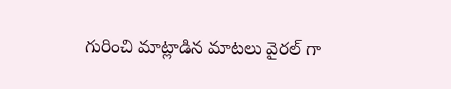గురించి మాట్లాడిన మాటలు వైరల్ గా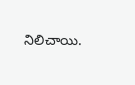నిలిచాయి.